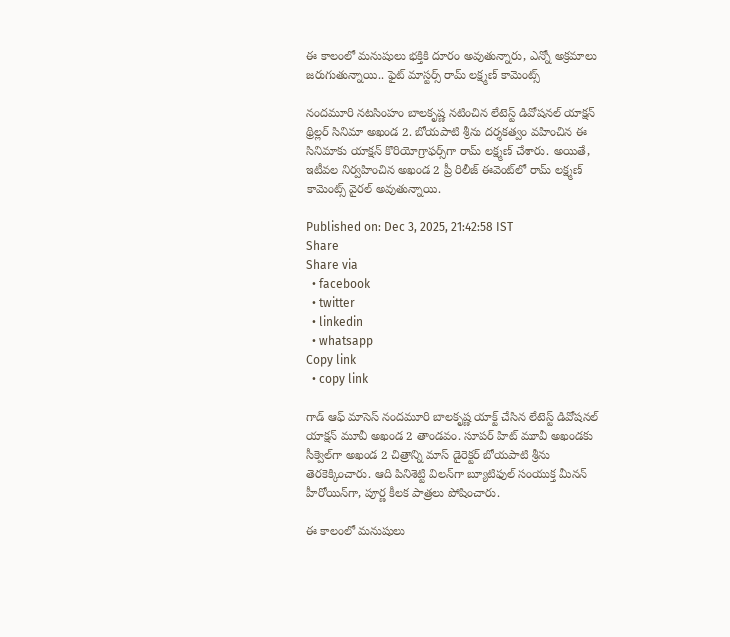ఈ కాలంలో మనుషులు భక్తికి దూరం అవుతున్నారు, ఎన్నో అక్రమాలు జరుగుతున్నాయి.. ఫైట్ మాస్టర్స్ రామ్ లక్ష్మణ్ కామెంట్స్

నందమూరి నటసింహం బాలకృష్ణ నటించిన లేటెస్ట్ డివోషనల్ యాక్షన్ థ్రిల్లర్ సినిమా అఖండ 2. బోయపాటి శ్రీను దర్శకత్వం వహించిన ఈ సినిమాకు యాక్షన్ కొరియోగ్రాఫర్స్‌గా రామ్ లక్ష్మణ్ చేశారు. అయితే, ఇటీవల నిర్వహించిన అఖండ 2 ప్రీ రిలీజ్ ఈవెంట్‌లో రామ్ లక్ష్మణ్ కామెంట్స్ వైరల్ అవుతున్నాయి.

Published on: Dec 3, 2025, 21:42:58 IST
Share
Share via
  • facebook
  • twitter
  • linkedin
  • whatsapp
Copy link
  • copy link

గాడ్ ఆఫ్ మాసెస్ నందమూరి బాలకృష్ణ యాక్ట్ చేసిన లేటెస్ట్ డివోషనల్ యాక్షన్ మూవీ అఖండ 2 తాండవం. సూపర్ హిట్ మూవీ అఖండకు సీక్వెల్‌గా అఖండ 2 చిత్రాన్ని మాస్ డైరెక్టర్ బోయపాటి శ్రీను తెరకెక్కించారు. ఆది పినిశెట్టి విలన్‌గా బ్యూటిఫుల్ సంయుక్త మీనన్ హీరోయిన్‌గా, పూర్ణ కీలక పాత్రలు పోషించారు.

ఈ కాలంలో మనుషులు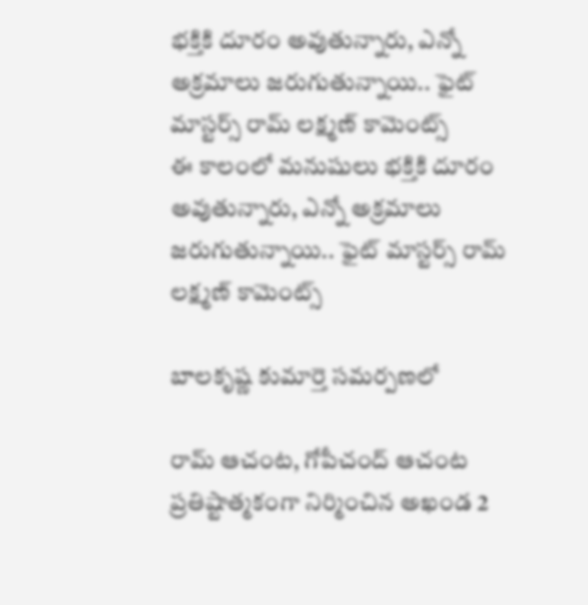భక్తికి దూరం అవుతున్నారు, ఎన్నో అక్రమాలు జరుగుతున్నాయి.. ఫైట్ మాస్టర్స్ రామ్ లక్ష్మణ్ కామెంట్స్
ఈ కాలంలో మనుషులు భక్తికి దూరం అవుతున్నారు, ఎన్నో అక్రమాలు జరుగుతున్నాయి.. ఫైట్ మాస్టర్స్ రామ్ లక్ష్మణ్ కామెంట్స్

బాలకృష్ణ కుమార్తె సమర్పణలో

రామ్ ఆచంట, గోపీచంద్ ఆచంట ప్రతిష్టాత్మకంగా నిర్మించిన అఖండ 2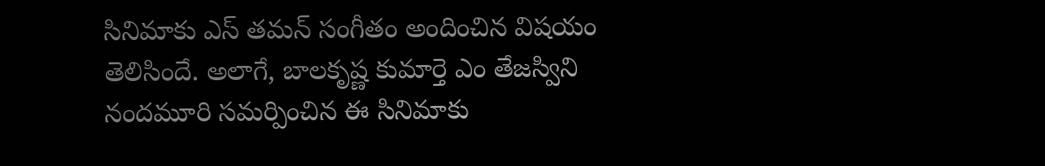సినిమాకు ఎస్ తమన్ సంగీతం అందించిన విషయం తెలిసిందే. అలాగే, బాలకృష్ణ కుమార్తె ఎం తేజస్విని నందమూరి సమర్పించిన ఈ సినిమాకు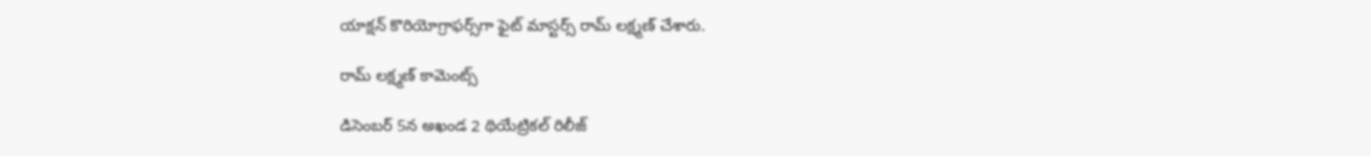యాక్షన్ కొరియోగ్రాఫర్స్‌గా ఫైట్ మాస్టర్స్ రామ్ లక్ష్మణ్ చేశారు.

రామ్ లక్ష్మణ్ కామెంట్స్

డిసెంబర్ 5న అఖండ 2 థియేట్రికల్ రిలీజ్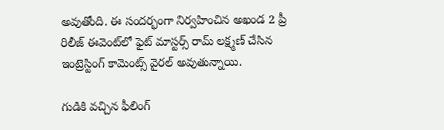అవుతోంది. ఈ సందర్భంగా నిర్వహించిన అఖండ 2 ప్రీ రిలీజ్ ఈవెంట్‌లో ఫైట్ మాస్టర్స్ రామ్ లక్ష్మణ్ చేసిన ఇంట్రెస్టింగ్ కామెంట్స్ వైరల్ అవుతున్నాయి.

గుడికి వచ్చిన ఫీలింగ్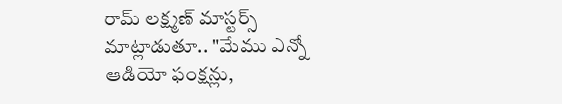రామ్ లక్ష్మణ్ మాస్టర్స్ మాట్లాడుతూ.. "మేము ఎన్నో ఆడియో ఫంక్షన్లు,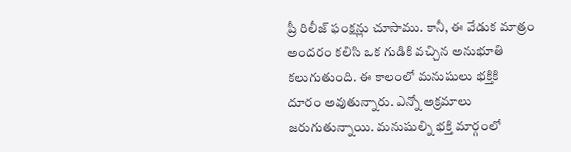ప్రీ రిలీజ్ ఫంక్షన్లు చూసాము. కానీ, ఈ వేడుక మాత్రం అందరం కలిసి ఒక గుడికి వచ్చిన అనుభూతి కలుగుతుంది. ఈ కాలంలో మనుషులు భక్తికి దూరం అవుతున్నారు. ఎన్నో అక్రమాలు జరుగుతున్నాయి. మనుషుల్ని భక్తి మార్గంలో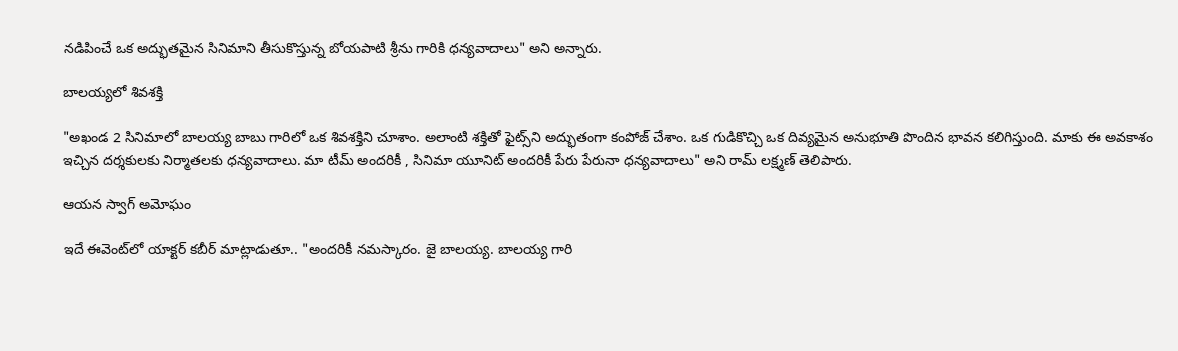నడిపించే ఒక అద్భుతమైన సినిమాని తీసుకొస్తున్న బోయపాటి శ్రీను గారికి ధన్యవాదాలు" అని అన్నారు.

బాలయ్యలో శివశక్తి

"అఖండ 2 సినిమాలో బాలయ్య బాబు గారిలో ఒక శివశక్తిని చూశాం. అలాంటి శక్తితో ఫైట్స్‌ని అద్భుతంగా కంపోజ్ చేశాం. ఒక గుడికొచ్చి ఒక దివ్యమైన అనుభూతి పొందిన భావన కలిగిస్తుంది. మాకు ఈ అవకాశం ఇచ్చిన దర్శకులకు నిర్మాతలకు ధన్యవాదాలు. మా టీమ్ అందరికీ , సినిమా యూనిట్ అందరికీ పేరు పేరునా ధన్యవాదాలు" అని రామ్ లక్ష్మణ్ తెలిపారు.

ఆయన స్వాగ్ అమోఘం

ఇదే ఈవెంట్‌లో యాక్టర్ కబీర్ మాట్లాడుతూ.. "అందరికీ నమస్కారం. జై బాలయ్య. బాలయ్య గారి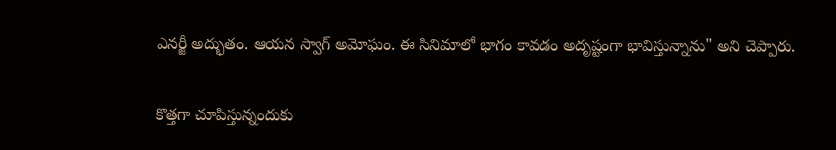ఎనర్జీ అద్భుతం. ఆయన స్వాగ్ అమోఘం. ఈ సినిమాలో భాగం కావడం అదృష్టంగా భావిస్తున్నాను" అని చెప్పారు.

కొత్తగా చూపిస్తున్నందుకు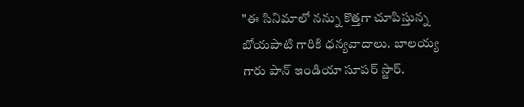"ఈ సినిమాలో నన్ను కొత్తగా చూపిస్తున్న బోయపాటి గారికి ధన్యవాదాలు. బాలయ్య గారు పాన్ ఇండియా సూపర్ స్టార్.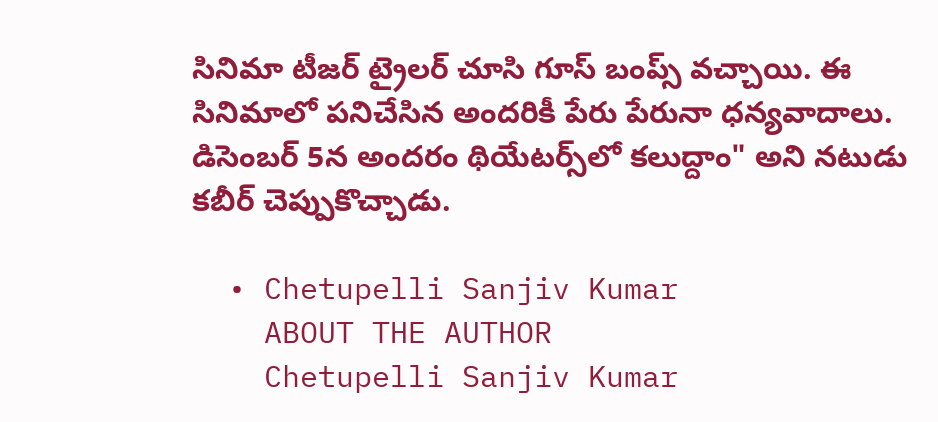సినిమా టీజర్ ట్రైలర్ చూసి గూస్ బంప్స్ వచ్చాయి. ఈ సినిమాలో పనిచేసిన అందరికీ పేరు పేరునా ధన్యవాదాలు. డిసెంబర్ 5న అందరం థియేటర్స్‌లో కలుద్దాం" అని నటుడు కబీర్ చెప్పుకొచ్చాడు.

  • Chetupelli Sanjiv Kumar
    ABOUT THE AUTHOR
    Chetupelli Sanjiv Kumar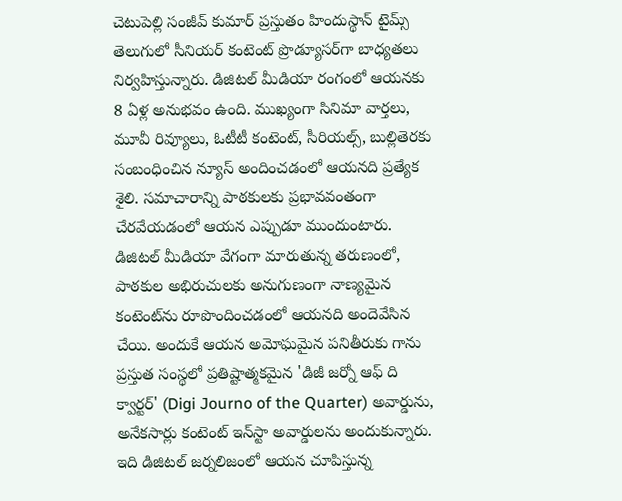చెటుపెల్లి సంజీవ్ కుమార్ ప్రస్తుతం హిందుస్థాన్ టైమ్స్ తెలుగులో సీనియర్ కంటెంట్ ప్రొడ్యూసర్‌గా బాధ్యతలు నిర్వహిస్తున్నారు. డిజిటల్ మీడియా రంగంలో ఆయనకు 8 ఏళ్ల అనుభవం ఉంది. ముఖ్యంగా సినిమా వార్తలు, మూవీ రివ్యూలు, ఓటీటీ కంటెంట్, సీరియల్స్, బుల్లితెరకు సంబంధించిన న్యూస్ అందించడంలో ఆయనది ప్రత్యేక శైలి. సమాచారాన్ని పాఠకులకు ప్రభావవంతంగా చేరవేయడంలో ఆయన ఎప్పుడూ ముందుంటారు. డిజిటల్ మీడియా వేగంగా మారుతున్న తరుణంలో, పాఠకుల అభిరుచులకు అనుగుణంగా నాణ్యమైన కంటెంట్‌ను రూపొందించడంలో ఆయనది అందెవేసిన చేయి. అందుకే ఆయన అమోఘమైన పనితీరుకు గాను ప్రస్తుత సంస్థలో ప్రతిష్టాత్మకమైన 'డిజీ జర్నో ఆఫ్ ది క్వార్టర్' (Digi Journo of the Quarter) అవార్డును, అనేకసార్లు కంటెంట్ ఇన్‌స్టా అవార్డులను అందుకున్నారు. ఇది డిజిటల్ జర్నలిజంలో ఆయన చూపిస్తున్న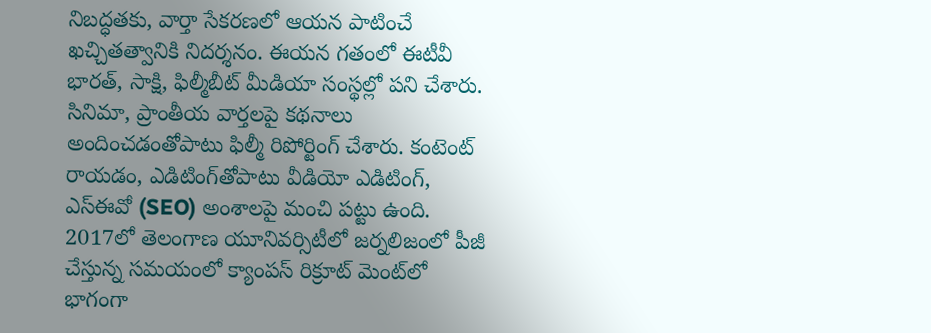నిబద్ధతకు, వార్తా సేకరణలో ఆయన పాటించే ఖచ్చితత్వానికి నిదర్శనం. ఈయన గతంలో ఈటీవీ భారత్, సాక్షి, ఫిల్మీబీట్ మీడియా సంస్థల్లో పని చేశారు. సినిమా, ప్రాంతీయ వార్తలపై కథనాలు అందించడంతోపాటు ఫిల్మీ రిపోర్టింగ్ చేశారు. కంటెంట్ రాయడం, ఎడిటింగ్‌తోపాటు వీడియో ఎడిటింగ్, ఎస్‌ఈవో (SEO) అంశాలపై మంచి పట్టు ఉంది. 2017లో తెలంగాణ యూనివర్సిటీలో జర్నలిజంలో పీజీ చేస్తున్న సమయంలో క్యాంపస్ రిక్రూట్ మెంట్‌లో భాగంగా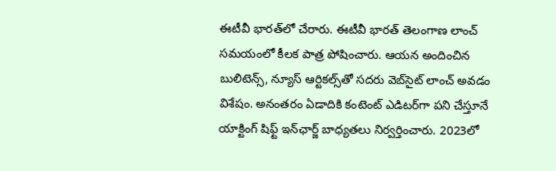ఈటీవీ భారత్‌లో చేరారు. ఈటీవీ భారత్ తెలంగాణ లాంచ్ సమయంలో కీలక పాత్ర పోషించారు. ఆయన అందించిన బులిటెన్స్, న్యూస్ ఆర్టికల్స్‌తో సదరు వెబ్‌సైట్ లాంచ్ అవడం విశేషం. అనంతరం ఏడాదికి కంటెంట్ ఎడిటర్‌గా పని చేస్తూనే యాక్టింగ్ షిఫ్ట్ ఇన్‌ఛార్జ్ బాధ్యతలు నిర్వర్తించారు. 2023లో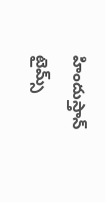హిందుస్తాన్ టైమ్స్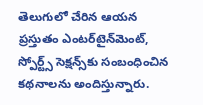తెలుగులో చేరిన ఆయన ప్రస్తుతం ఎంటర్‌టైన్‌మెంట్, స్పోర్ట్స్ సెక్షన్స్‌కు సంబంధించిన కథనాలను అందిస్తున్నారు.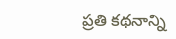ప్రతి కథనాన్ని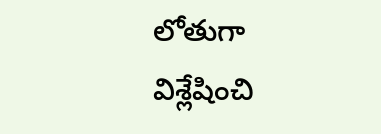లోతుగా విశ్లేషించి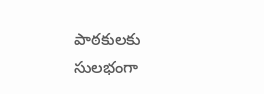పాఠకులకు సులభంగా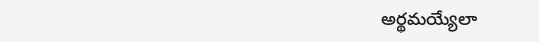అర్థమయ్యేలా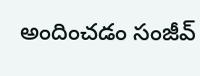అందించడం సంజీవ్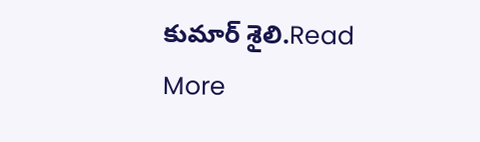కుమార్ శైలి.Read More